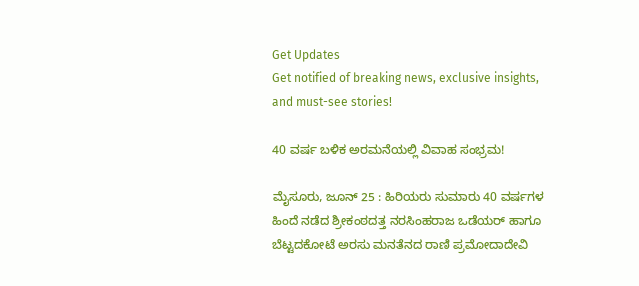Get Updates
Get notified of breaking news, exclusive insights, and must-see stories!

40 ವರ್ಷ ಬಳಿಕ ಅರಮನೆಯಲ್ಲಿ ವಿವಾಹ ಸಂಭ್ರಮ!

ಮೈಸೂರು, ಜೂನ್ 25 : ಹಿರಿಯರು ಸುಮಾರು 40 ವರ್ಷಗಳ ಹಿಂದೆ ನಡೆದ ಶ್ರೀಕಂಠದತ್ತ ನರಸಿಂಹರಾಜ ಒಡೆಯರ್ ಹಾಗೂ ಬೆಟ್ಟದಕೋಟೆ ಅರಸು ಮನತೆನದ ರಾಣಿ ಪ್ರಮೋದಾದೇವಿ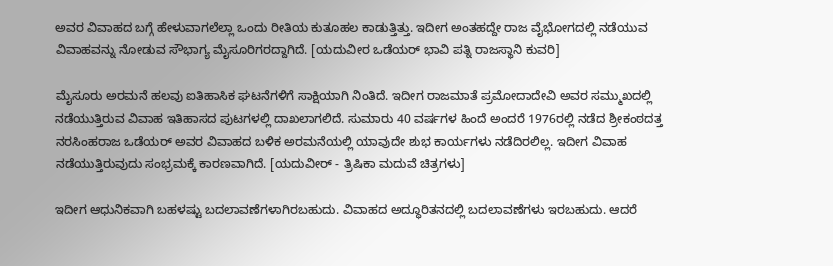ಅವರ ವಿವಾಹದ ಬಗ್ಗೆ ಹೇಳುವಾಗಲೆಲ್ಲಾ ಒಂದು ರೀತಿಯ ಕುತೂಹಲ ಕಾಡುತ್ತಿತ್ತು. ಇದೀಗ ಅಂತಹದ್ದೇ ರಾಜ ವೈಭೋಗದಲ್ಲಿ ನಡೆಯುವ ವಿವಾಹವನ್ನು ನೋಡುವ ಸೌಭಾಗ್ಯ ಮೈಸೂರಿಗರದ್ದಾಗಿದೆ. [ಯದುವೀರ ಒಡೆಯರ್ ಭಾವಿ ಪತ್ನಿ ರಾಜಸ್ಥಾನಿ ಕುವರಿ]

ಮೈಸೂರು ಅರಮನೆ ಹಲವು ಐತಿಹಾಸಿಕ ಘಟನೆಗಳಿಗೆ ಸಾಕ್ಷಿಯಾಗಿ ನಿಂತಿದೆ. ಇದೀಗ ರಾಜಮಾತೆ ಪ್ರಮೋದಾದೇವಿ ಅವರ ಸಮ್ಮುಖದಲ್ಲಿ ನಡೆಯುತ್ತಿರುವ ವಿವಾಹ ಇತಿಹಾಸದ ಪುಟಗಳಲ್ಲಿ ದಾಖಲಾಗಲಿದೆ. ಸುಮಾರು 40 ವರ್ಷಗಳ ಹಿಂದೆ ಅಂದರೆ 1976ರಲ್ಲಿ ನಡೆದ ಶ್ರೀಕಂಠದತ್ತ ನರಸಿಂಹರಾಜ ಒಡೆಯರ್ ಅವರ ವಿವಾಹದ ಬಳಿಕ ಅರಮನೆಯಲ್ಲಿ ಯಾವುದೇ ಶುಭ ಕಾರ್ಯಗಳು ನಡೆದಿರಲಿಲ್ಲ. ಇದೀಗ ವಿವಾಹ ನಡೆಯುತ್ತಿರುವುದು ಸಂಭ್ರಮಕ್ಕೆ ಕಾರಣವಾಗಿದೆ. [ಯದುವೀರ್ - ತ್ರಿಷಿಕಾ ಮದುವೆ ಚಿತ್ರಗಳು]

ಇದೀಗ ಆಧುನಿಕವಾಗಿ ಬಹಳಷ್ಟು ಬದಲಾವಣೆಗಳಾಗಿರಬಹುದು. ವಿವಾಹದ ಅದ್ಧೂರಿತನದಲ್ಲಿ ಬದಲಾವಣೆಗಳು ಇರಬಹುದು. ಆದರೆ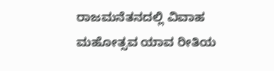ರಾಜಮನೆತನದಲ್ಲಿ ವಿವಾಹ ಮಹೋತ್ಸವ ಯಾವ ರೀತಿಯ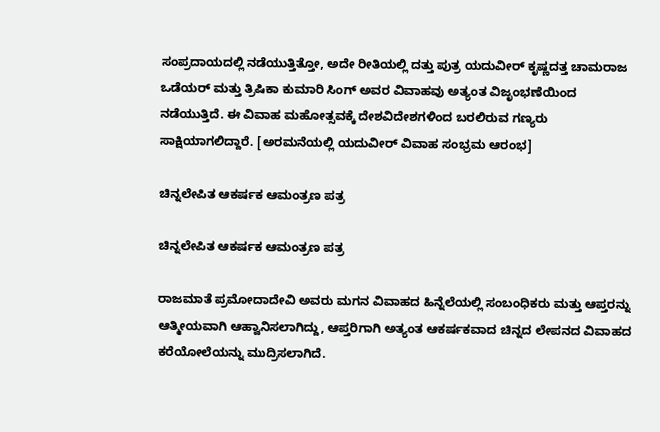ಸಂಪ್ರದಾಯದಲ್ಲಿ ನಡೆಯುತ್ತಿತ್ತೋ, ಅದೇ ರೀತಿಯಲ್ಲಿ ದತ್ತು ಪುತ್ರ ಯದುವೀರ್ ಕೃಷ್ಣದತ್ತ ಚಾಮರಾಜ ಒಡೆಯರ್ ಮತ್ತು ತ್ರಿಷಿಕಾ ಕುಮಾರಿ ಸಿಂಗ್ ಅವರ ವಿವಾಹವು ಅತ್ಯಂತ ವಿಜೃಂಭಣೆಯಿಂದ ನಡೆಯುತ್ತಿದೆ. ಈ ವಿವಾಹ ಮಹೋತ್ಸವಕ್ಕೆ ದೇಶವಿದೇಶಗಳಿಂದ ಬರಲಿರುವ ಗಣ್ಯರು ಸಾಕ್ಷಿಯಾಗಲಿದ್ದಾರೆ. [ಅರಮನೆಯಲ್ಲಿ ಯದುವೀರ್ ವಿವಾಹ ಸಂಭ್ರಮ ಆರಂಭ]

ಚಿನ್ನಲೇಪಿತ ಆಕರ್ಷಕ ಆಮಂತ್ರಣ ಪತ್ರ

ಚಿನ್ನಲೇಪಿತ ಆಕರ್ಷಕ ಆಮಂತ್ರಣ ಪತ್ರ

ರಾಜಮಾತೆ ಪ್ರಮೋದಾದೇವಿ ಅವರು ಮಗನ ವಿವಾಹದ ಹಿನ್ನೆಲೆಯಲ್ಲಿ ಸಂಬಂಧಿಕರು ಮತ್ತು ಆಪ್ತರನ್ನು ಆತ್ಮೀಯವಾಗಿ ಆಹ್ವಾನಿಸಲಾಗಿದ್ದು, ಆಪ್ತರಿಗಾಗಿ ಅತ್ಯಂತ ಆಕರ್ಷಕವಾದ ಚಿನ್ನದ ಲೇಪನದ ವಿವಾಹದ ಕರೆಯೋಲೆಯನ್ನು ಮುದ್ರಿಸಲಾಗಿದೆ.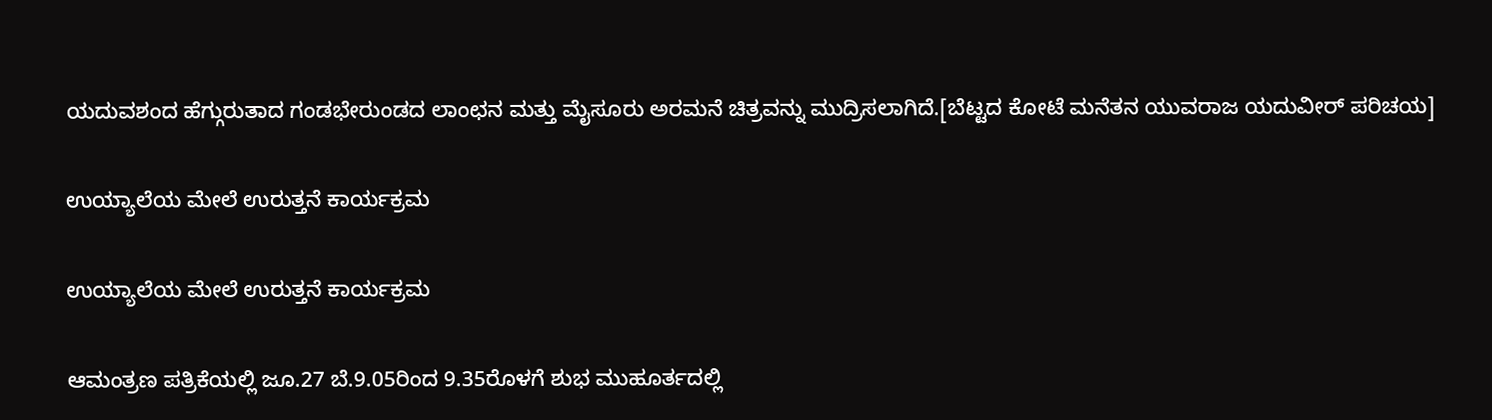ಯದುವಶಂದ ಹೆಗ್ಗುರುತಾದ ಗಂಡಭೇರುಂಡದ ಲಾಂಛನ ಮತ್ತು ಮೈಸೂರು ಅರಮನೆ ಚಿತ್ರವನ್ನು ಮುದ್ರಿಸಲಾಗಿದೆ.[ಬೆಟ್ಟದ ಕೋಟೆ ಮನೆತನ ಯುವರಾಜ ಯದುವೀರ್ ಪರಿಚಯ]

ಉಯ್ಯಾಲೆಯ ಮೇಲೆ ಉರುತ್ತನೆ ಕಾರ್ಯಕ್ರಮ

ಉಯ್ಯಾಲೆಯ ಮೇಲೆ ಉರುತ್ತನೆ ಕಾರ್ಯಕ್ರಮ

ಆಮಂತ್ರಣ ಪತ್ರಿಕೆಯಲ್ಲಿ ಜೂ.27 ಬೆ.9.05ರಿಂದ 9.35ರೊಳಗೆ ಶುಭ ಮುಹೂರ್ತದಲ್ಲಿ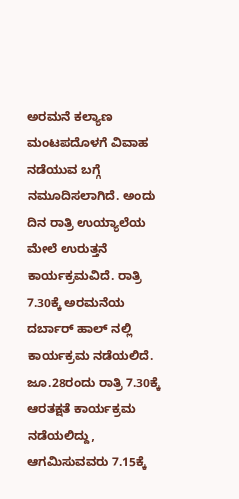ಅರಮನೆ ಕಲ್ಯಾಣ ಮಂಟಪದೊಳಗೆ ವಿವಾಹ ನಡೆಯುವ ಬಗ್ಗೆ ನಮೂದಿಸಲಾಗಿದೆ. ಅಂದು ದಿನ ರಾತ್ರಿ ಉಯ್ಯಾಲೆಯ ಮೇಲೆ ಉರುತ್ತನೆ ಕಾರ್ಯಕ್ರಮವಿದೆ. ರಾತ್ರಿ 7.30ಕ್ಕೆ ಅರಮನೆಯ ದರ್ಬಾರ್ ಹಾಲ್ ನಲ್ಲಿ ಕಾರ್ಯಕ್ರಮ ನಡೆಯಲಿದೆ. ಜೂ.28ರಂದು ರಾತ್ರಿ 7.30ಕ್ಕೆ ಆರತಕ್ಷತೆ ಕಾರ್ಯಕ್ರಮ ನಡೆಯಲಿದ್ದು, ಆಗಮಿಸುವವರು 7.15ಕ್ಕೆ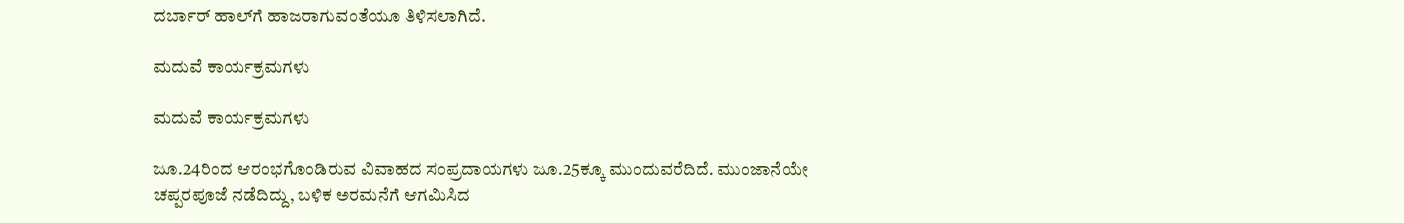ದರ್ಬಾರ್ ಹಾಲ್‌ಗೆ ಹಾಜರಾಗುವಂತೆಯೂ ತಿಳಿಸಲಾಗಿದೆ.

ಮದುವೆ ಕಾರ್ಯಕ್ರಮಗಳು

ಮದುವೆ ಕಾರ್ಯಕ್ರಮಗಳು

ಜೂ.24ರಿಂದ ಆರಂಭಗೊಂಡಿರುವ ವಿವಾಹದ ಸಂಪ್ರದಾಯಗಳು ಜೂ.25ಕ್ಕೂ ಮುಂದುವರೆದಿದೆ. ಮುಂಜಾನೆಯೇ ಚಪ್ಪರಪೂಜೆ ನಡೆದಿದ್ದು, ಬಳಿಕ ಅರಮನೆಗೆ ಆಗಮಿಸಿದ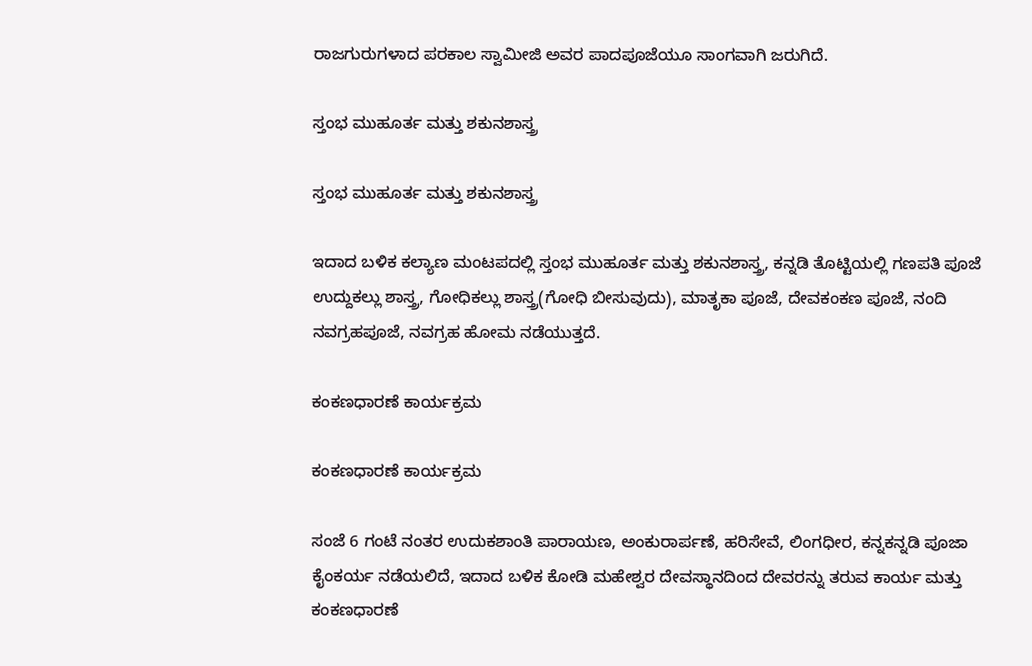ರಾಜಗುರುಗಳಾದ ಪರಕಾಲ ಸ್ವಾಮೀಜಿ ಅವರ ಪಾದಪೂಜೆಯೂ ಸಾಂಗವಾಗಿ ಜರುಗಿದೆ.

ಸ್ತಂಭ ಮುಹೂರ್ತ ಮತ್ತು ಶಕುನಶಾಸ್ತ್ರ

ಸ್ತಂಭ ಮುಹೂರ್ತ ಮತ್ತು ಶಕುನಶಾಸ್ತ್ರ

ಇದಾದ ಬಳಿಕ ಕಲ್ಯಾಣ ಮಂಟಪದಲ್ಲಿ ಸ್ತಂಭ ಮುಹೂರ್ತ ಮತ್ತು ಶಕುನಶಾಸ್ತ್ರ, ಕನ್ನಡಿ ತೊಟ್ಟಿಯಲ್ಲಿ ಗಣಪತಿ ಪೂಜೆ ಉದ್ದುಕಲ್ಲು ಶಾಸ್ತ್ರ, ಗೋಧಿಕಲ್ಲು ಶಾಸ್ತ್ರ(ಗೋಧಿ ಬೀಸುವುದು), ಮಾತೃಕಾ ಪೂಜೆ, ದೇವಕಂಕಣ ಪೂಜೆ, ನಂದಿ ನವಗ್ರಹಪೂಜೆ, ನವಗ್ರಹ ಹೋಮ ನಡೆಯುತ್ತದೆ.

ಕಂಕಣಧಾರಣೆ ಕಾರ್ಯಕ್ರಮ

ಕಂಕಣಧಾರಣೆ ಕಾರ್ಯಕ್ರಮ

ಸಂಜೆ 6 ಗಂಟೆ ನಂತರ ಉದುಕಶಾಂತಿ ಪಾರಾಯಣ, ಅಂಕುರಾರ್ಪಣೆ, ಹರಿಸೇವೆ, ಲಿಂಗಧೀರ, ಕನ್ನಕನ್ನಡಿ ಪೂಜಾ ಕೈಂಕರ್ಯ ನಡೆಯಲಿದೆ, ಇದಾದ ಬಳಿಕ ಕೋಡಿ ಮಹೇಶ್ವರ ದೇವಸ್ಥಾನದಿಂದ ದೇವರನ್ನು ತರುವ ಕಾರ್ಯ ಮತ್ತು ಕಂಕಣಧಾರಣೆ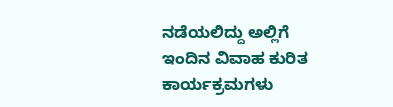ನಡೆಯಲಿದ್ದು ಅಲ್ಲಿಗೆ ಇಂದಿನ ವಿವಾಹ ಕುರಿತ ಕಾರ್ಯಕ್ರಮಗಳು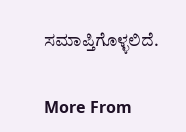ಸಮಾಪ್ತಿಗೊಳ್ಳಲಿದೆ.

More From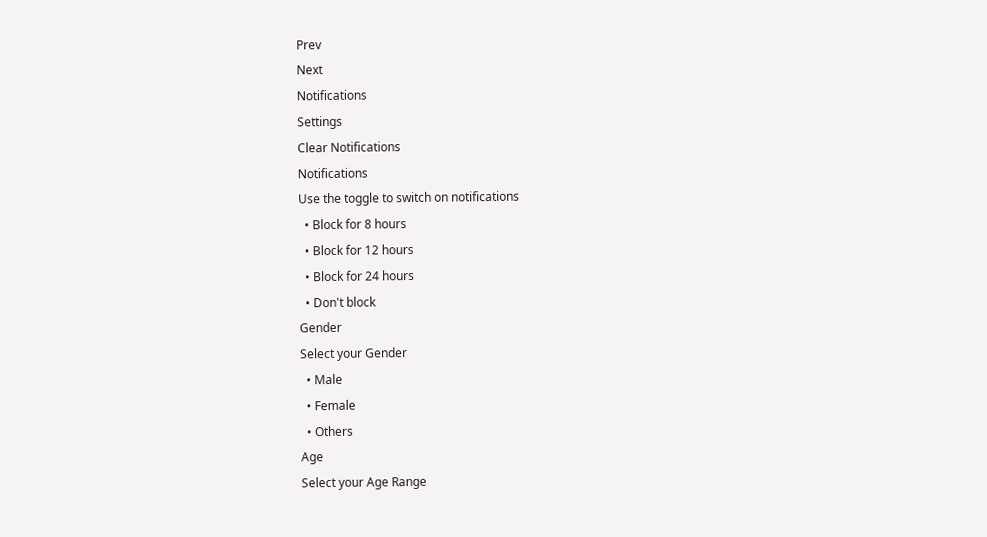Prev
Next
Notifications
Settings
Clear Notifications
Notifications
Use the toggle to switch on notifications
  • Block for 8 hours
  • Block for 12 hours
  • Block for 24 hours
  • Don't block
Gender
Select your Gender
  • Male
  • Female
  • Others
Age
Select your Age Range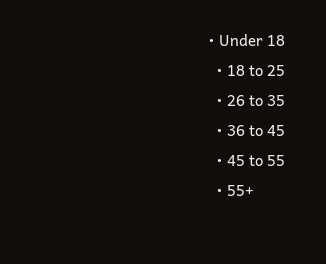• Under 18
  • 18 to 25
  • 26 to 35
  • 36 to 45
  • 45 to 55
  • 55+